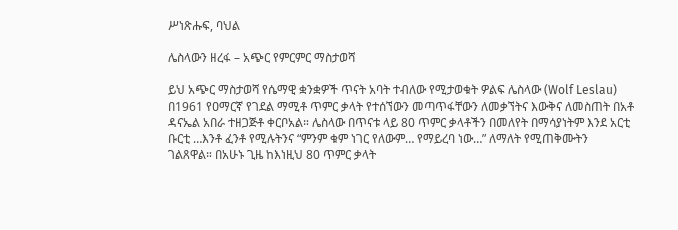ሥነጽሑፍ, ባህል

ሌስላውን ዘረፋ – አጭር የምርምር ማስታወሻ

ይህ አጭር ማስታወሻ የሴማዊ ቋንቋዎች ጥናት አባት ተብለው የሚታወቁት ዎልፍ ሌስላው (Wolf Leslau) በ1961 የዐማርኛ የገደል ማሚቶ ጥምር ቃላት የተሰኘውን መጣጥፋቸውን ለመቃኘትና እውቅና ለመስጠት በአቶ ዳናኤል አበራ ተዘጋጅቶ ቀርቦአል። ሌስላው በጥናቱ ላይ 80 ጥምር ቃላቶችን በመለየት በማሳያነትም እንደ አርቲ ቡርቲ …እንቶ ፈንቶ የሚሉትንና “ምንም ቁም ነገር የለውም… የማይረባ ነው…” ለማለት የሚጠቅሙትን ገልጸዋል። በአሁኑ ጊዜ ከእነዚህ 80 ጥምር ቃላት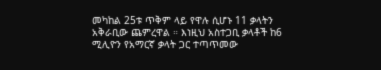መካከል 25ቱ ጥቅም ላይ የዋሉ ሲሆኑ 11 ቃላትን አቅራቢው ጨምረዋል ። እነዚህ አስተጋቢ ቃላቶች ከ6 ሚሊዮን የአማርኛ ቃላት ጋር ተጣጥመው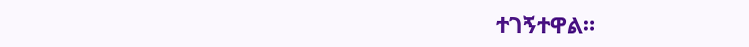ተገኝተዋል።